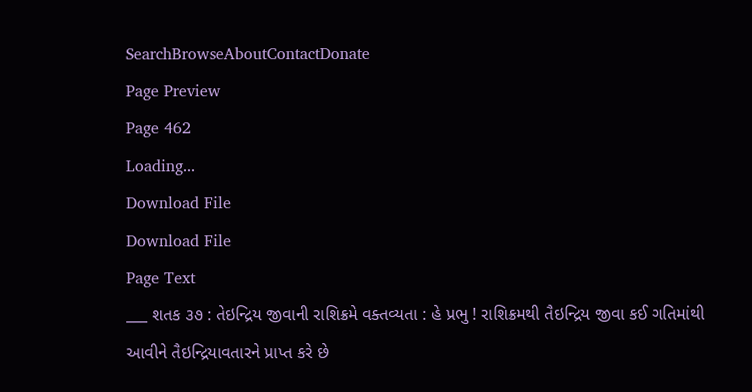SearchBrowseAboutContactDonate
Page Preview
Page 462
Loading...
Download File
Download File
Page Text
___ શતક ૩૭ : તેઇન્દ્રિય જીવાની રાશિક્રમે વક્તવ્યતા : હે પ્રભુ ! રાશિક્રમથી તૈઇન્દ્રિય જીવા કઈ ગતિમાંથી આવીને તૈઇન્દ્રિયાવતારને પ્રાપ્ત કરે છે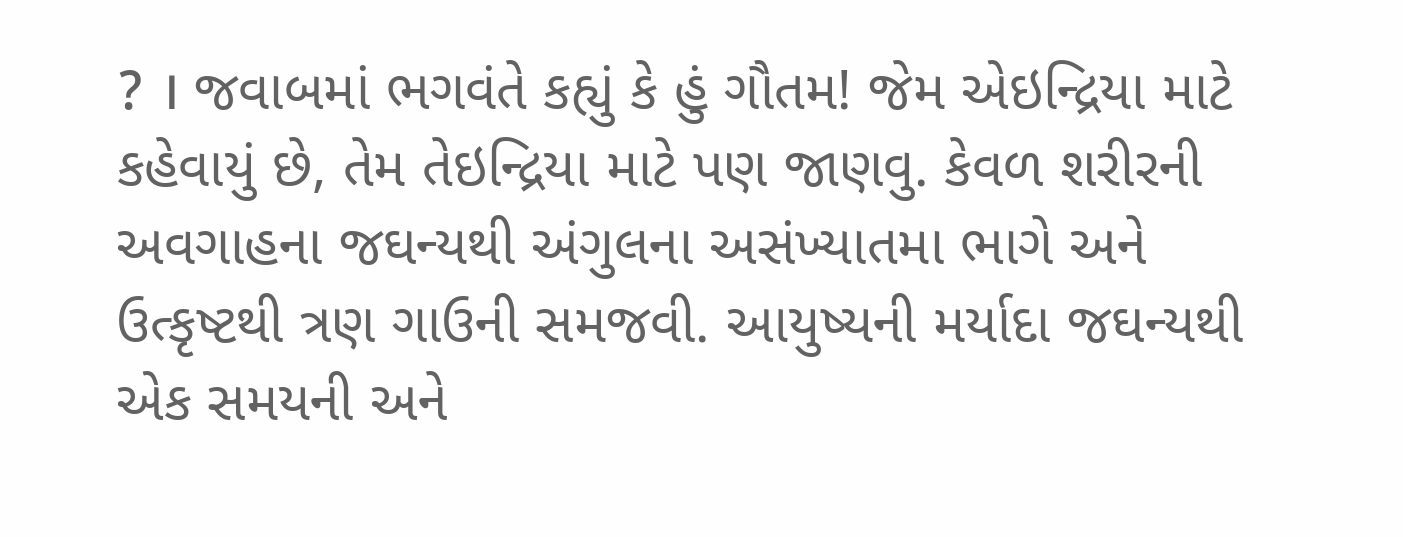? । જવાબમાં ભગવંતે કહ્યું કે હું ગૌતમ! જેમ એઇન્દ્રિયા માટે કહેવાયું છે, તેમ તેઇન્દ્રિયા માટે પણ જાણવુ. કેવળ શરીરની અવગાહના જઘન્યથી અંગુલના અસંખ્યાતમા ભાગે અને ઉત્કૃષ્ટથી ત્રણ ગાઉની સમજવી. આયુષ્યની મર્યાદા જઘન્યથી એક સમયની અને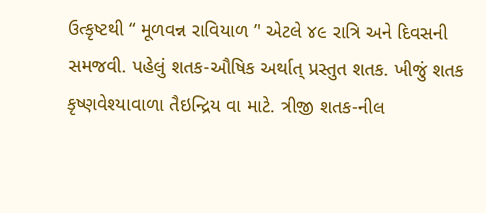ઉત્કૃષ્ટથી “ મૂળવન્ન રાવિયાળ ’' એટલે ૪૯ રાત્રિ અને દિવસની સમજવી. પહેલું શતક-ઔષિક અર્થાત્ પ્રસ્તુત શતક. ખીજું શતક કૃષ્ણવેશ્યાવાળા તૈઇન્દ્રિય વા માટે. ત્રીજી શતક-નીલ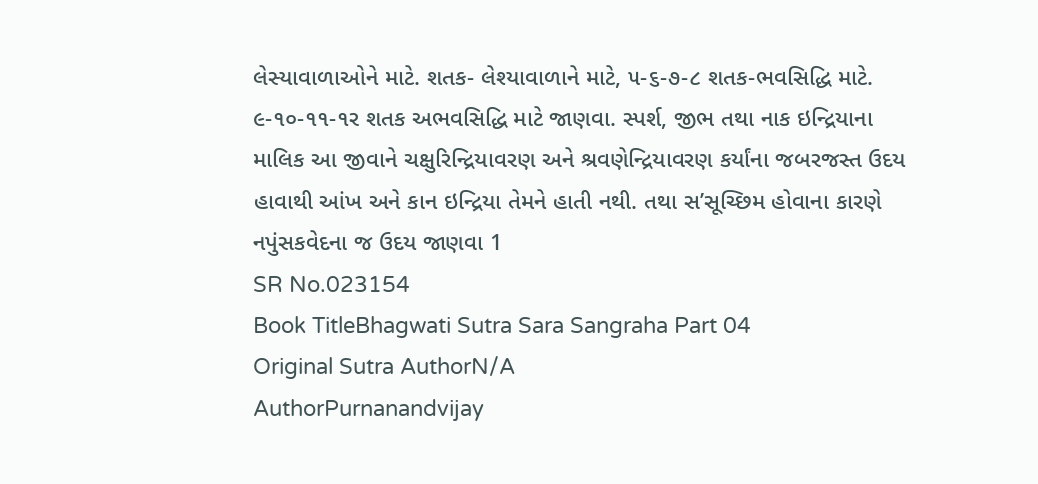લેસ્યાવાળાઓને માટે. શતક- લેશ્યાવાળાને માટે, ૫-૬-૭-૮ શતક-ભવસિદ્ધિ માટે. ૯-૧૦-૧૧-૧ર શતક અભવસિદ્ધિ માટે જાણવા. સ્પર્શ, જીભ તથા નાક ઇન્દ્રિયાના માલિક આ જીવાને ચક્ષુરિન્દ્રિયાવરણ અને શ્રવણેન્દ્રિયાવરણ કર્યાંના જબરજસ્ત ઉદય હાવાથી આંખ અને કાન ઇન્દ્રિયા તેમને હાતી નથી. તથા સ’સૂચ્છિમ હોવાના કારણે નપુંસકવેદના જ ઉદય જાણવા 1
SR No.023154
Book TitleBhagwati Sutra Sara Sangraha Part 04
Original Sutra AuthorN/A
AuthorPurnanandvijay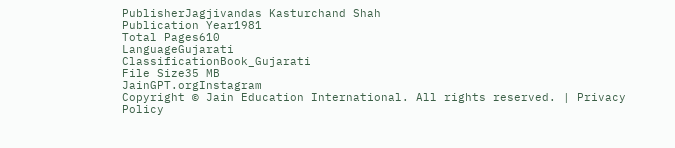PublisherJagjivandas Kasturchand Shah
Publication Year1981
Total Pages610
LanguageGujarati
ClassificationBook_Gujarati
File Size35 MB
JainGPT.orgInstagram
Copyright © Jain Education International. All rights reserved. | Privacy Policy